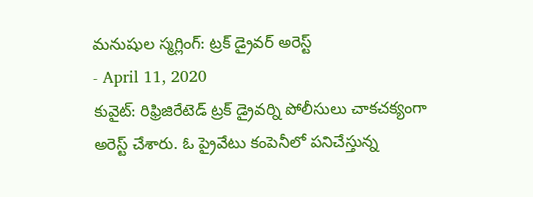మనుషుల స్మగ్లింగ్: ట్రక్ డ్రైవర్ అరెస్ట్
- April 11, 2020
కువైట్: రిఫ్రిజిరేటెడ్ ట్రక్ డ్రైవర్ని పోలీసులు చాకచక్యంగా అరెస్ట్ చేశారు. ఓ ప్రైవేటు కంపెనీలో పనిచేస్తున్న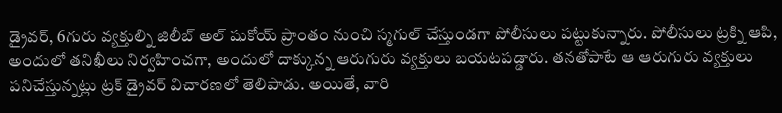డ్రైవర్, 6గురు వ్యక్తుల్ని జిలీబ్ అల్ షుకోయ్ ప్రాంతం నుంచి స్మగుల్ చేస్తుండగా పోలీసులు పట్టుకున్నారు. పోలీసులు ట్రక్ని ఆపి, అందులో తనిఖీలు నిర్వహించగా, అందులో దాక్కున్న ఆరుగురు వ్యక్తులు బయటపడ్డారు. తనతోపాటే ఆ ఆరుగురు వ్యక్తులు పనిచేస్తున్నట్లు ట్రక్ డ్రైవర్ విచారణలో తెలిపాడు. అయితే, వారి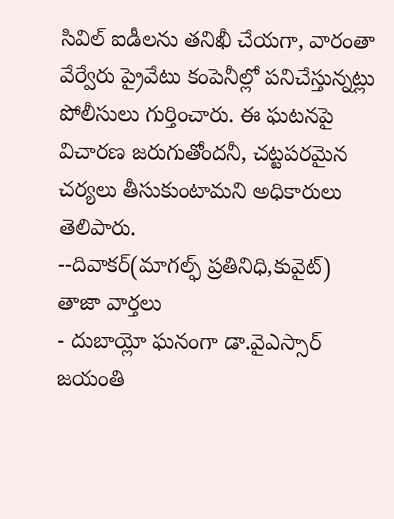సివిల్ ఐడీలను తనిఖీ చేయగా, వారంతా వేర్వేరు ప్రైవేటు కంపెనీల్లో పనిచేస్తున్నట్లు పోలీసులు గుర్తించారు. ఈ ఘటనపై విచారణ జరుగుతోందనీ, చట్టపరమైన చర్యలు తీసుకుంటామని అధికారులు తెలిపారు.
--దివాకర్(మాగల్ఫ్ ప్రతినిధి,కువైట్)
తాజా వార్తలు
- దుబాయ్లో ఘనంగా డా.వైఎస్సార్ జయంతి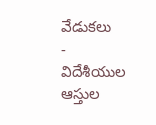వేడుకలు
- విదేశీయుల ఆస్తుల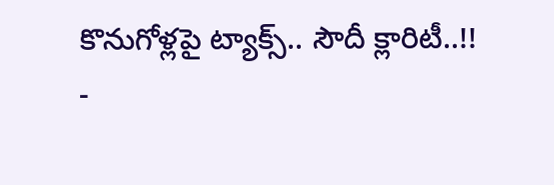కొనుగోళ్లపై ట్యాక్స్.. సౌదీ క్లారిటీ..!!
-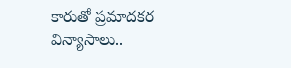కారుతో ప్రమాదకర విన్యాసాలు..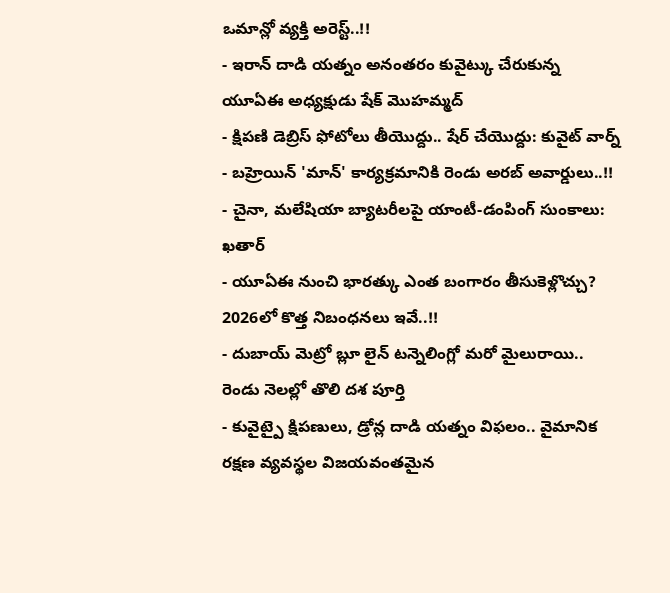ఒమాన్లో వ్యక్తి అరెస్ట్..!!
- ఇరాన్ దాడి యత్నం అనంతరం కువైట్కు చేరుకున్న యూఏఈ అధ్యక్షుడు షేక్ మొహమ్మద్
- క్షిపణి డెబ్రిస్ ఫోటోలు తీయొద్దు.. షేర్ చేయొద్దు: కువైట్ వార్న్
- బహ్రెయిన్ 'మాన్' కార్యక్రమానికి రెండు అరబ్ అవార్డులు..!!
- చైనా, మలేషియా బ్యాటరీలపై యాంటీ-డంపింగ్ సుంకాలు: ఖతార్
- యూఏఈ నుంచి భారత్కు ఎంత బంగారం తీసుకెళ్లొచ్చు? 2026లో కొత్త నిబంధనలు ఇవే..!!
- దుబాయ్ మెట్రో బ్లూ లైన్ టన్నెలింగ్లో మరో మైలురాయి.. రెండు నెలల్లో తొలి దశ పూర్తి
- కువైట్పై క్షిపణులు, డ్రోన్ల దాడి యత్నం విఫలం.. వైమానిక రక్షణ వ్యవస్థల విజయవంతమైన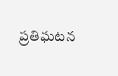ప్రతిఘటన